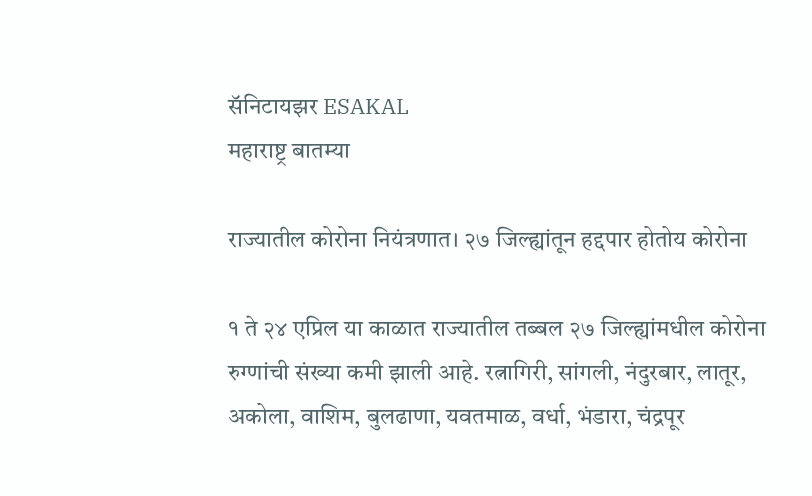सॅनिटायझर ESAKAL
महाराष्ट्र बातम्या

राज्यातील कोरोना नियंत्रणात। २७ जिल्ह्यांतून हद्दपार होतोय कोरोना

१ ते २४ एप्रिल या काळात राज्यातील तब्बल २७ जिल्ह्यांमधील कोरोना रुग्णांची संख्या कमी झाली आहे. रत्नागिरी, सांगली, नंदुरबार, लातूर, अकोला, वाशिम, बुलढाणा, यवतमाळ, वर्धा, भंडारा, चंद्रपूर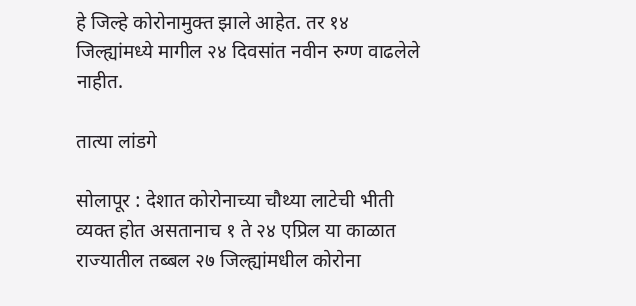हे जिल्हे कोरोनामुक्त झाले आहेत. तर १४ जिल्ह्यांमध्ये मागील २४ दिवसांत नवीन रुग्ण वाढलेले नाहीत.

तात्या लांडगे

सोलापूर : देशात कोरोनाच्या चौथ्या लाटेची भीती व्यक्त होत असतानाच १ ते २४ एप्रिल या काळात राज्यातील तब्बल २७ जिल्ह्यांमधील कोरोना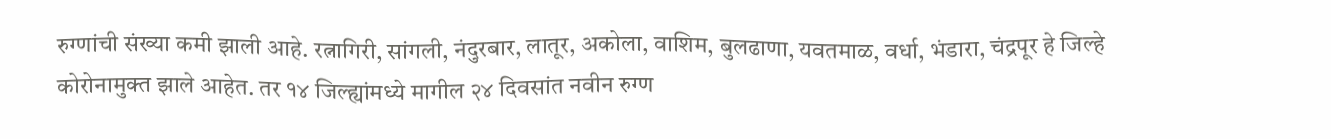रुग्णांची संख्या कमी झाली आहे. रत्नागिरी, सांगली, नंदुरबार, लातूर, अकोला, वाशिम, बुलढाणा, यवतमाळ, वर्धा, भंडारा, चंद्रपूर हे जिल्हे कोरोनामुक्त झाले आहेत. तर १४ जिल्ह्यांमध्ये मागील २४ दिवसांत नवीन रुग्ण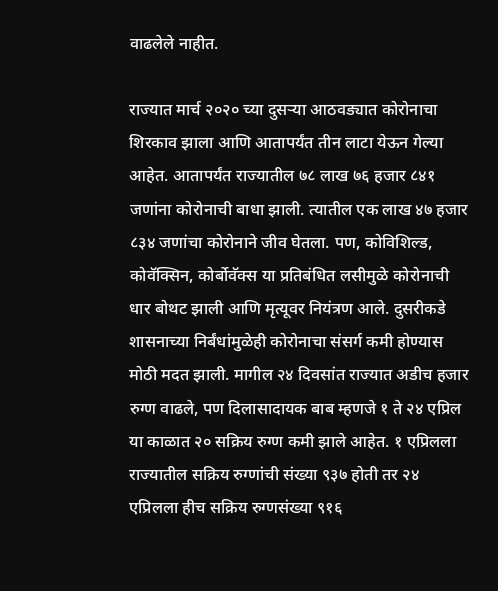वाढलेले नाहीत.

राज्यात मार्च २०२० च्या दुसऱ्या आठवड्यात कोरोनाचा शिरकाव झाला आणि आतापर्यंत तीन लाटा येऊन गेल्या आहेत. आतापर्यंत राज्यातील ७८ लाख ७६ हजार ८४१ जणांना कोरोनाची बाधा झाली. त्यातील एक लाख ४७ हजार ८३४ जणांचा कोरोनाने जीव घेतला. पण, कोविशिल्ड, कोवॅक्सिन, कोर्बोवॅक्स या प्रतिबंधित लसीमुळे कोरोनाची धार बोथट झाली आणि मृत्यूवर नियंत्रण आले. दुसरीकडे शासनाच्या निर्बंधांमुळेही कोरोनाचा संसर्ग कमी होण्यास मोठी मदत झाली. मागील २४ दिवसांत राज्यात अडीच हजार रुग्ण वाढले, पण दिलासादायक बाब म्हणजे १ ते २४ एप्रिल या काळात २० सक्रिय रुग्ण कमी झाले आहेत. १ एप्रिलला राज्यातील सक्रिय रुग्णांची संख्या ९३७ होती तर २४ एप्रिलला हीच सक्रिय रुग्णसंख्या ९१६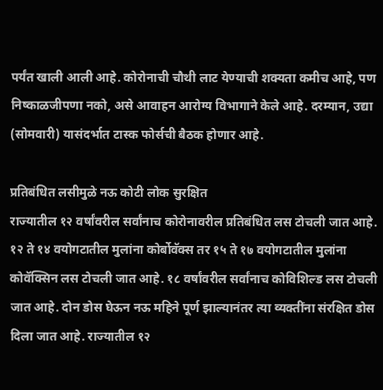पर्यंत खाली आली आहे. कोरोनाची चौथी लाट येण्याची शक्यता कमीच आहे, पण निष्काळजीपणा नको, असे आवाहन आरोग्य विभागाने केले आहे. दरम्यान, उद्या (सोमवारी) यासंदर्भात टास्क फोर्सची बैठक होणार आहे.

प्रतिबंधित लसीमुळे नऊ कोटी लोक सुरक्षित
राज्यातील १२ वर्षांवरील सर्वांनाच कोरोनावरील प्रतिबंधित लस टोचली जात आहे. १२ ते १४ वयोगटातील मुलांना कोर्बोवॅक्स तर १५ ते १७ वयोगटातील मुलांना कोवॅक्सिन लस टोचली जात आहे. १८ वर्षांवरील सर्वांनाच कोविशिल्ड लस टोचली जात आहे. दोन डोस घेऊन नऊ महिने पूर्ण झाल्यानंतर त्या व्यक्तींना संरक्षित डोस दिला जात आहे. राज्यातील १२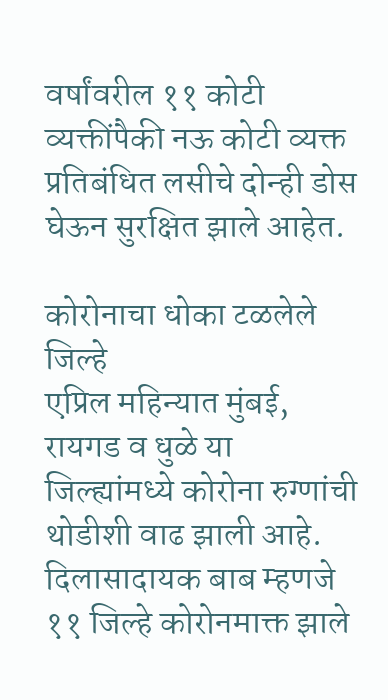वर्षांवरील ११ कोटी व्यक्तींपैकी नऊ कोटी व्यक्त प्रतिबंधित लसीचे दोन्ही डोस घेऊन सुरक्षित झाले आहेत.

कोरोनाचा धोका टळलेले जिल्हे
एप्रिल महिन्यात मुंबई, रायगड व धुळे या जिल्ह्यांमध्ये कोरोना रुग्णांची थोडीशी वाढ झाली आहे. दिलासादायक बाब म्हणजे ११ जिल्हे कोरोनमाक्त झाले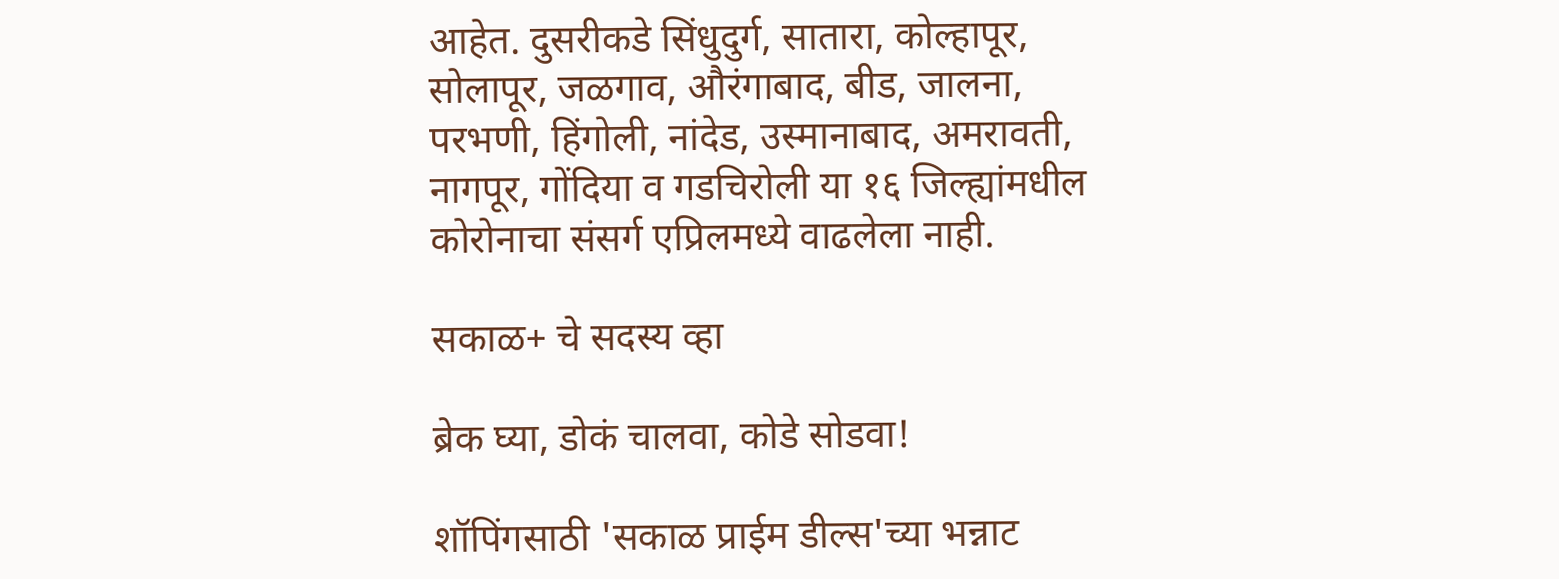आहेत. दुसरीकडे सिंधुदुर्ग, सातारा, कोल्हापूर, सोलापूर, जळगाव, औरंगाबाद, बीड, जालना, परभणी, हिंगोली, नांदेड, उस्मानाबाद, अमरावती, नागपूर, गोंदिया व गडचिरोली या १६ जिल्ह्यांमधील कोरोनाचा संसर्ग एप्रिलमध्ये वाढलेला नाही.

सकाळ+ चे सदस्य व्हा

ब्रेक घ्या, डोकं चालवा, कोडे सोडवा!

शॉपिंगसाठी 'सकाळ प्राईम डील्स'च्या भन्नाट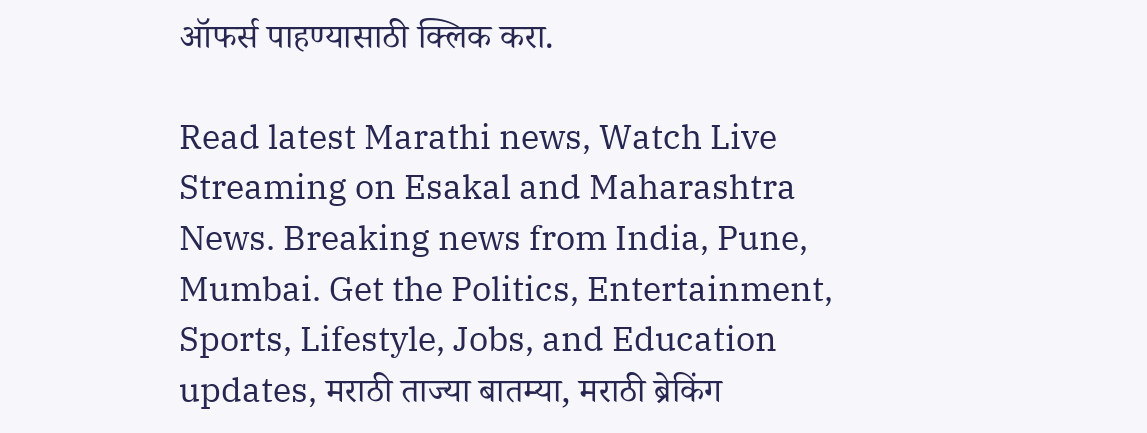ऑफर्स पाहण्यासाठी क्लिक करा.

Read latest Marathi news, Watch Live Streaming on Esakal and Maharashtra News. Breaking news from India, Pune, Mumbai. Get the Politics, Entertainment, Sports, Lifestyle, Jobs, and Education updates, मराठी ताज्या बातम्या, मराठी ब्रेकिंग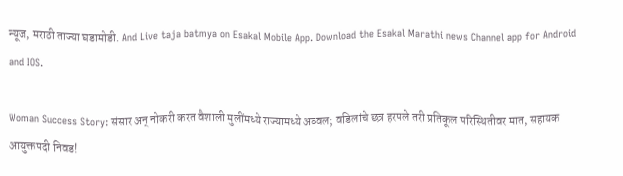न्यूज, मराठी ताज्या घडामोडी. And Live taja batmya on Esakal Mobile App. Download the Esakal Marathi news Channel app for Android and IOS.

Woman Success Story: संसार अन् नोकरी करत वैशाली मुलींमध्ये राज्यामध्ये अव्वल; वडिलांचे छत्र हरपले तरी प्रतिकूल परिस्थितीवर मात, सहायक आयुक्तपदी निवड!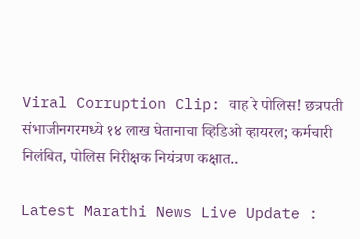Viral Corruption Clip: वाह रे पोलिस! छत्रपती संभाजीनगरमध्ये १४ लाख घेतानाचा व्हिडिओ व्हायरल; कर्मचारी निलंबित, पोलिस निरीक्षक नियंत्रण कक्षात..

Latest Marathi News Live Update :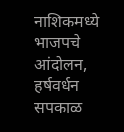नाशिकमध्ये भाजपचे आंदोलन, हर्षवर्धन सपकाळ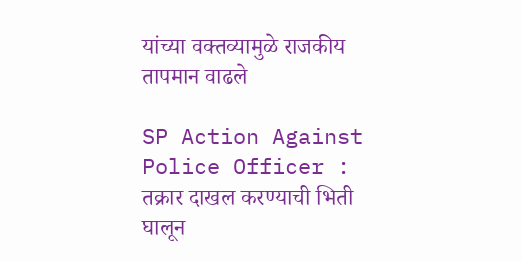यांच्या वक्तव्यामुळे राजकीय तापमान वाढले

SP Action Against Police Officer : तक्रार दाखल करण्याची भिती घालून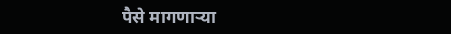पैसे मागणाऱ्या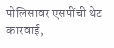पोलिसावर एसपींची थेट कारवाई,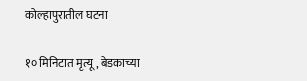कोल्हापुरातील घटना

१० मिनिटात मृत्यू, बेडकाच्या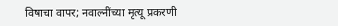विषाचा वापर; नवाल्नींच्या मृत्यू प्रकरणी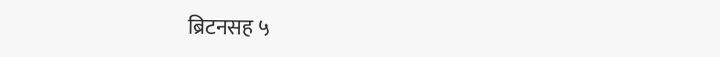ब्रिटनसह ५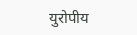युरोपीय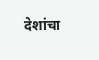देशांचा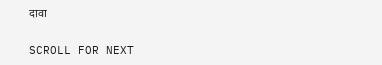दावा

SCROLL FOR NEXT